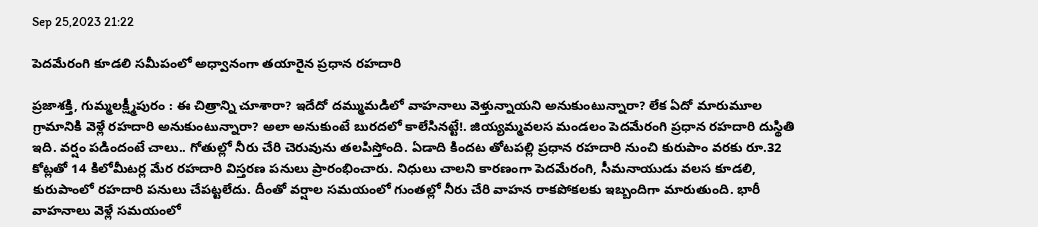Sep 25,2023 21:22

పెదమేరంగి కూడలి సమీపంలో అధ్వానంగా తయారైన ప్రధాన రహదారి

ప్రజాశక్తి, గుమ్మలక్ష్మీపురం : ఈ చిత్రాన్ని చూశారా? ఇదేదో దమ్ముమడిలో వాహనాలు వెళ్తున్నాయని అనుకుంటున్నారా? లేక ఏదో మారుమూల గ్రామానికి వెళ్లే రహదారి అనుకుంటున్నారా? అలా అనుకుంటే బురదలో కాలేసినట్టే!. జియ్యమ్మవలస మండలం పెదమేరంగి ప్రధాన రహదారి దుస్థితి ఇది. వర్షం పడిందంటే చాలు.. గోతుల్లో నీరు చేరి చెరువును తలపిస్తోంది. ఏడాది కిందట తోటపల్లి ప్రధాన రహదారి నుంచి కురుపాం వరకు రూ.32 కోట్లతో 14 కిలోమీటర్ల మేర రహదారి విస్తరణ పనులు ప్రారంభించారు. నిధులు చాలని కారణంగా పెదమేరంగి, సీమనాయుడు వలస కూడలి, కురుపాంలో రహదారి పనులు చేపట్టలేదు. దీంతో వర్షాల సమయంలో గుంతల్లో నీరు చేరి వాహన రాకపోకలకు ఇబ్బందిగా మారుతుంది. భారీ వాహనాలు వెళ్లే సమయంలో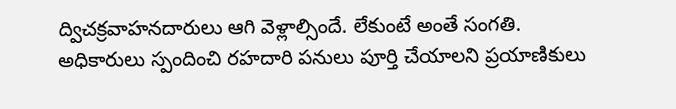ద్విచక్రవాహనదారులు ఆగి వెళ్లాల్సిందే. లేకుంటే అంతే సంగతి. అధికారులు స్పందించి రహదారి పనులు పూర్తి చేయాలని ప్రయాణికులు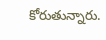కోరుతున్నారు.